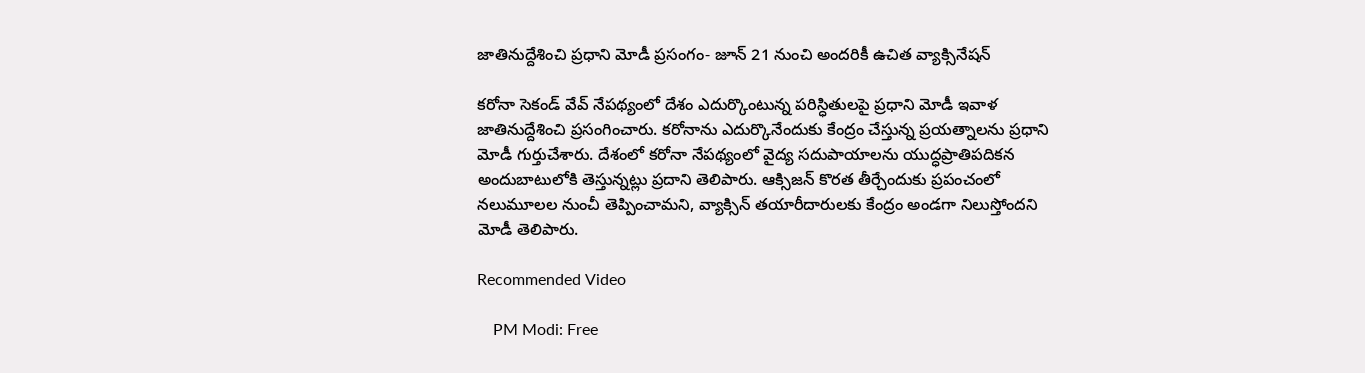జాతినుద్దేశించి ప్రధాని మోడీ ప్రసంగం- జూన్‌ 21 నుంచి అందరికీ ఉచిత వ్యాక్సినేషన్‌

కరోనా సెకండ్‌ వేవ్‌ నేపథ్యంలో దేశం ఎదుర్కొంటున్న పరిస్ధితులపై ప్రధాని మోడీ ఇవాళ జాతినుద్దేశించి ప్రసంగించారు. కరోనాను ఎదుర్కొనేందుకు కేంద్రం చేస్తున్న ప్రయత్నాలను ప్రధాని మోడీ గుర్తుచేశారు. దేశంలో కరోనా నేపథ్యంలో వైద్య సదుపాయాలను యుద్ధప్రాతిపదికన అందుబాటులోకి తెస్తున్నట్లు ప్రదాని తెలిపారు. ఆక్సిజన్ కొరత తీర్చేందుకు ప్రపంచంలో నలుమూలల నుంచీ తెప్పించామని, వ్యాక్సిన్‌ తయారీదారులకు కేంద్రం అండగా నిలుస్తోందని మోడీ తెలిపారు.

Recommended Video

    PM Modi: Free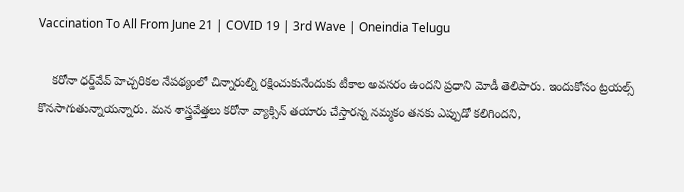Vaccination To All From June 21 | COVID 19 | 3rd Wave | Oneindia Telugu

    కరోనా ధర్డ్‌వేవ్‌ హెచ్చరికల నేపథ్యంలో చిన్నారుల్ని రక్షించుకునేందుకు టీకాల అవసరం ఉందని ప్రధాని మోడీ తెలిపారు. ఇందుకోసం ట్రయల్స్‌ కొనసాగుతున్నాయన్నారు. మన శాస్త్రవేత్తలు కరోనా వ్యాక్సిన్‌ తయారు చేస్తారన్న నమ్మకం తనకు ఎప్పుడో కలిగిందని,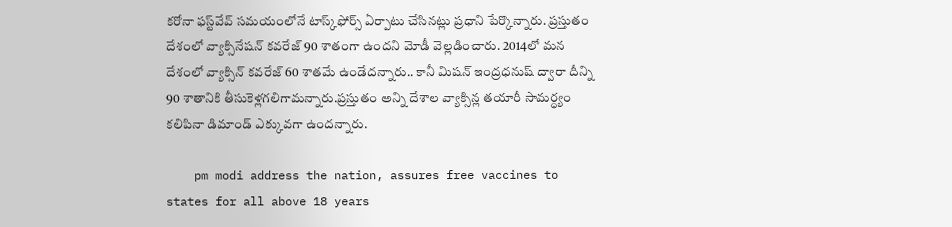కరోనా ఫస్ట్‌వేవ్ సమయంలోనే టాస్క్‌ఫోర్స్‌ ఏర్పాటు చేసినట్లు ప్రధాని పేర్కొన్నారు. ప్రస్తుతం దేశంలో వ్యాక్సినేషన్ కవరేజ్ 90 శాతంగా ఉందని మోడీ వెల్లడించారు. 2014లో మన దేశంలో వ్యాక్సిన్‌ కవరేజ్‌ 60 శాతమే ఉండేదన్నారు.. కానీ మిషన్ ఇంద్రధనుష్‌ ద్వారా దీన్ని 90 శాతానికి తీసుకెళ్లగలిగామన్నారు.ప్రస్తుతం అన్ని దేశాల వ్యాక్సిన్ల తయారీ సామర్ధ్యం కలిపినా డిమాండ్‌ ఎక్కువగా ఉందన్నారు.

    pm modi address the nation, assures free vaccines to states for all above 18 years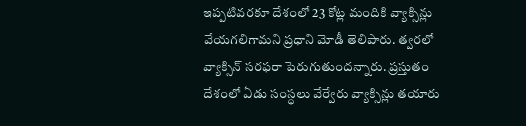ఇప్పటివరకూ దేశంలో 23 కోట్ల మందికి వ్యాక్సిన్లు వేయగలిగామని ప్రధాని మోడీ తెలిపారు. త్వరలో వ్యాక్సిన్ సరఫరా పెరుగుతుందన్నారు. ప్రస్తుతం దేశంలో ఏడు సంస్ధలు వేర్వేరు వ్యాక్సిన్లు తయారు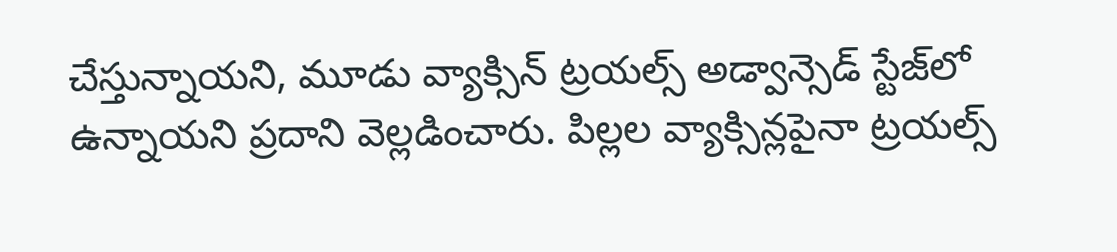చేస్తున్నాయని, మూడు వ్యాక్సిన్‌ ట్రయల్స్‌ అడ్వాన్సెడ్‌ స్టేజ్‌లో ఉన్నాయని ప్రదాని వెల్లడించారు. పిల్లల వ్యాక్సిన్లపైనా ట్రయల్స్‌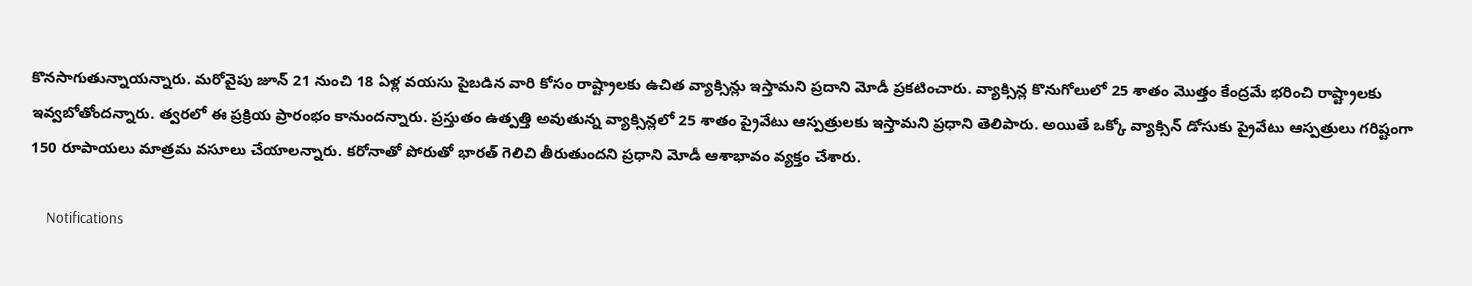కొనసాగుతున్నాయన్నారు. మరోవైపు జూన్‌ 21 నుంచి 18 ఏళ్ల వయసు పైబడిన వారి కోసం రాష్ట్రాలకు ఉచిత వ్యాక్సిన్లు ఇస్తామని ప్రదాని మోడీ ప్రకటించారు. వ్యాక్సిన్ల కొనుగోలులో 25 శాతం మొత్తం కేంద్రమే భరించి రాష్ట్రాలకు ఇవ్వబోతోందన్నారు. త్వరలో ఈ ప్రక్రియ ప్రారంభం కానుందన్నారు. ప్రస్తుతం ఉత్పత్తి అవుతున్న వ్యాక్సిన్లలో 25 శాతం ప్రైవేటు ఆస్పత్రులకు ఇస్తామని ప్రధాని తెలిపారు. అయితే ఒక్కో వ్యాక్సిన్‌ డోసుకు ప్రైవేటు ఆస్పత్రులు గరిష్టంగా 150 రూపాయలు మాత్రమ వసూలు చేయాలన్నారు. కరోనాతో పోరుతో భారత్‌ గెలిచి తీరుతుందని ప్రధాని మోడీ ఆశాభావం వ్యక్తం చేశారు.

    Notifications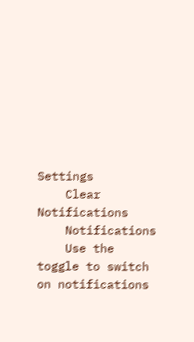Settings
    Clear Notifications
    Notifications
    Use the toggle to switch on notifications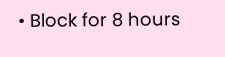• Block for 8 hours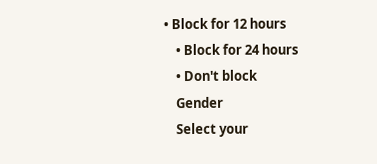• Block for 12 hours
    • Block for 24 hours
    • Don't block
    Gender
    Select your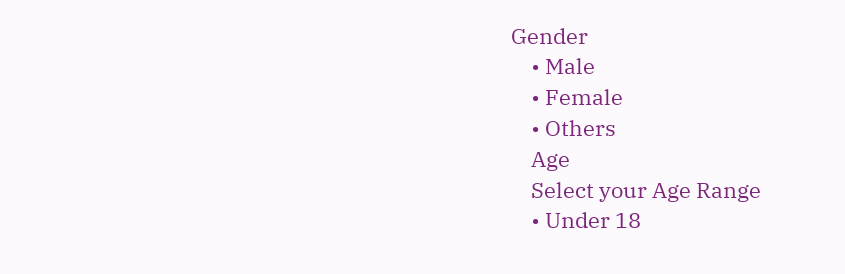Gender
    • Male
    • Female
    • Others
    Age
    Select your Age Range
    • Under 18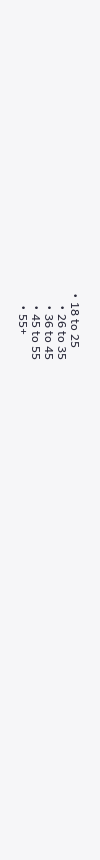• 18 to 25
    • 26 to 35
    • 36 to 45
    • 45 to 55
    • 55+